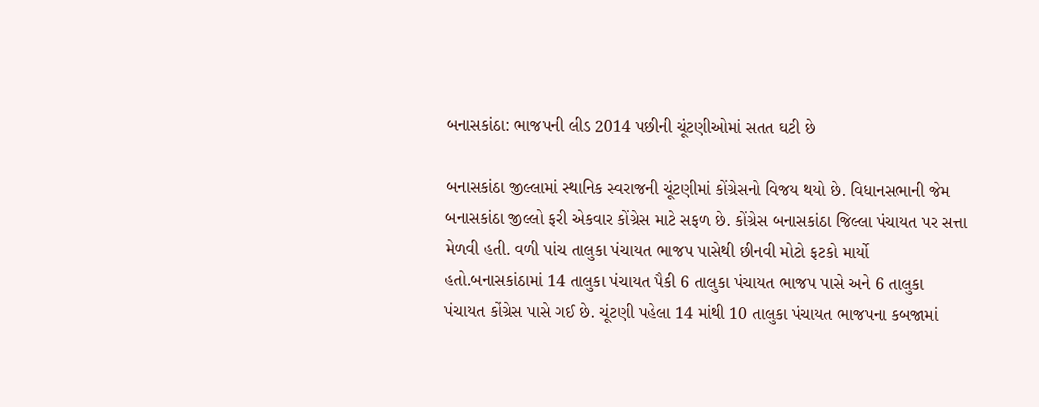બનાસકાંઠા: ભાજપની લીડ 2014 પછીની ચૂંટણીઓમાં સતત ઘટી છે

બનાસકાંઠા જીલ્લામાં સ્થાનિક સ્વરાજની ચૂંટણીમાં કોંગ્રેસનો વિજય થયો છે. વિધાનસભાની જેમ બનાસકાંઠા જીલ્લો ફરી એકવાર કોંગ્રેસ માટે સફળ છે. કોંગ્રેસ બનાસકાંઠા જિલ્લા પંચાયત પર સત્તા મેળવી હતી. વળી પાંચ તાલુકા પંચાયત ભાજપ પાસેથી છીનવી મોટો ફટકો માર્યો હતો.બનાસકાંઠામાં 14 તાલુકા પંચાયત પૈકી 6 તાલુકા પંચાયત ભાજપ પાસે અને 6 તાલુકા પંચાયત કોંગ્રેસ પાસે ગઈ છે. ચૂંટણી પહેલા 14 માંથી 10 તાલુકા પંચાયત ભાજપના કબજામાં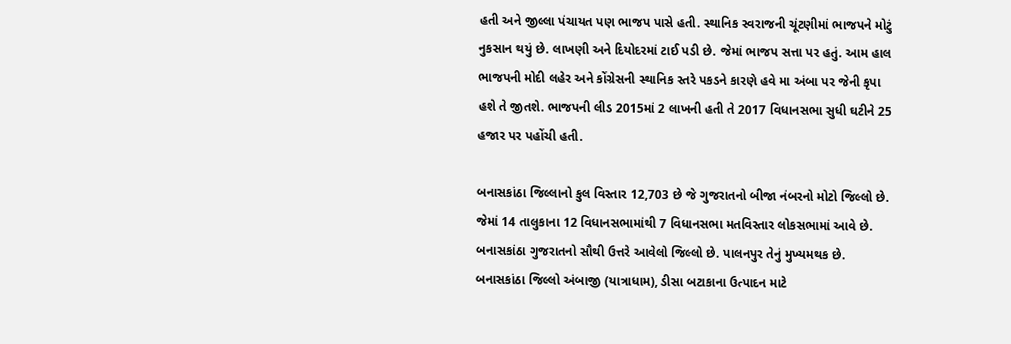હતી અને જીલ્લા પંચાયત પણ ભાજપ પાસે હતી. સ્થાનિક સ્વરાજની ચૂંટણીમાં ભાજપને મોટું નુકસાન થયું છે. લાખણી અને દિયોદરમાં ટાઈ પડી છે. જેમાં ભાજપ સત્તા પર હતું. આમ હાલ ભાજપની મોદી લહેર અને કોંગ્રેસની સ્થાનિક સ્તરે પકડને કારણે હવે મા અંબા પર જેની કૃપા હશે તે જીતશે. ભાજપની લીડ 2015માં 2 લાખની હતી તે 2017 વિધાનસભા સુધી ઘટીને 25 હજાર પર પહોંચી હતી.

બનાસકાંઠા જિલ્લાનો કુલ વિસ્તાર 12,703 છે જે ગુજરાતનો બીજા નંબરનો મોટો જિલ્લો છે. જેમાં 14 તાલુકાના 12 વિધાનસભામાંથી 7 વિધાનસભા મતવિસ્તાર લોકસભામાં આવે છે. બનાસકાંઠા ગુજરાતનો સૌથી ઉત્તરે આવેલો જિલ્લો છે. પાલનપુર તેનું મુખ્યમથક છે. બનાસકાંઠા જિલ્લો અંબાજી (યાત્રાધામ), ડીસા બટાકાના ઉત્પાદન માટે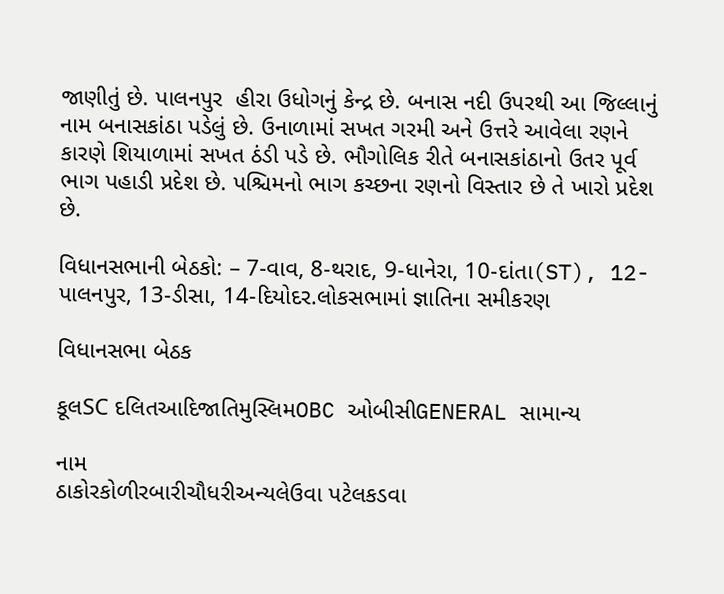જાણીતું છે. પાલનપુર  હીરા ઉધોગનું કેન્દ્ર છે. બનાસ નદી ઉપરથી આ જિલ્લાનું નામ બનાસકાંઠા પડેલું છે. ઉનાળામાં સખત ગરમી અને ઉત્તરે આવેલા રણને કારણે શિયાળામાં સખત ઠંડી પડે છે. ભૌગોલિક રીતે બનાસકાંઠાનો ઉતર પૂર્વ ભાગ પહાડી પ્રદેશ છે. પશ્ચિમનો ભાગ કચ્છના રણનો વિસ્તાર છે તે ખારો પ્રદેશ છે.

વિધાનસભાની બેઠકો: – 7-વાવ, 8-થરાદ, 9-ધાનેરા, 10-દાંતા(ST), 12-પાલનપુર, 13-ડીસા, 14-દિયોદર.લોકસભામાં જ્ઞાતિના સમીકરણ

વિધાનસભા બેઠક

કૂલSC દલિતઆદિજાતિમુસ્લિમOBC ઓબીસીGENERAL સામાન્ય

નામ
ઠાકોરકોળીરબારીચૌધરીઅન્યલેઉવા પટેલકડવા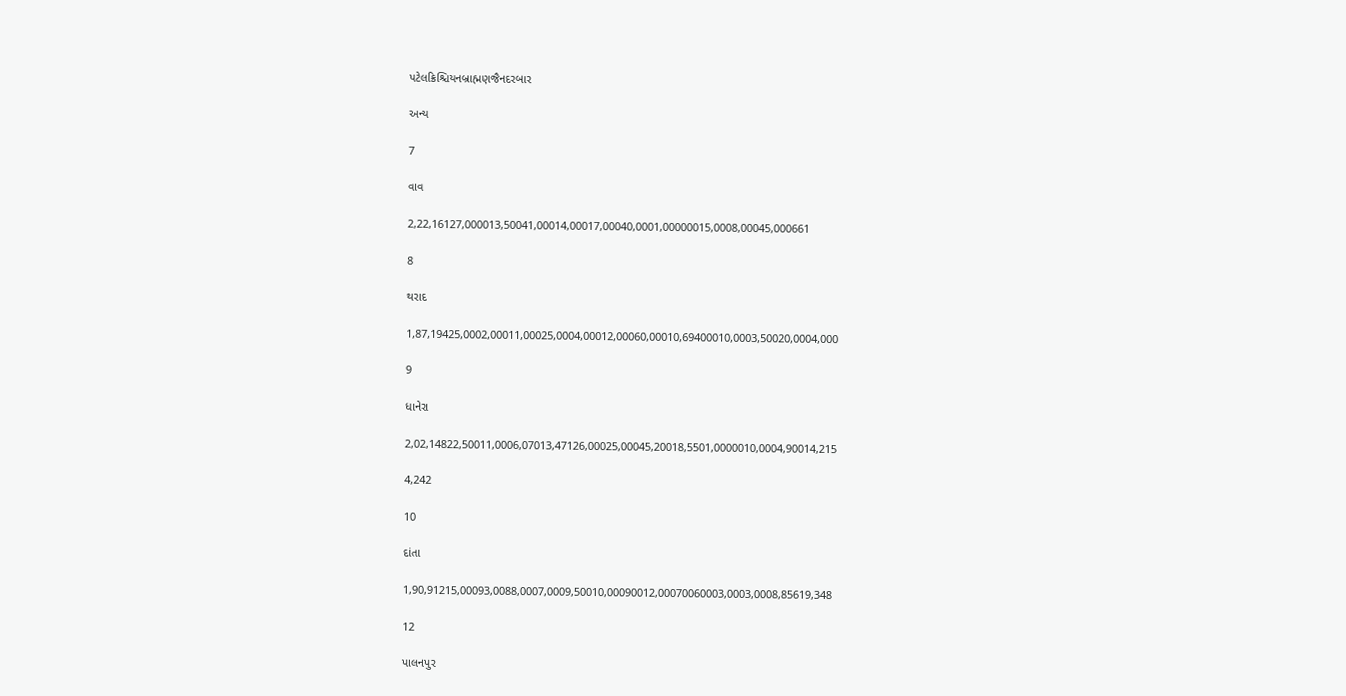પટેલક્રિશ્ચિયનબ્રાહ્મણજૈનદરબાર

અન્ય

7

વાવ

2,22,16127,000013,50041,00014,00017,00040,0001,00000015,0008,00045,000661

8

થરાદ

1,87,19425,0002,00011,00025,0004,00012,00060,00010,69400010,0003,50020,0004,000

9

ધાનેરા

2,02,14822,50011,0006,07013,47126,00025,00045,20018,5501,0000010,0004,90014,215

4,242

10

દાંતા

1,90,91215,00093,0088,0007,0009,50010,00090012,00070060003,0003,0008,85619,348

12

પાલનપુર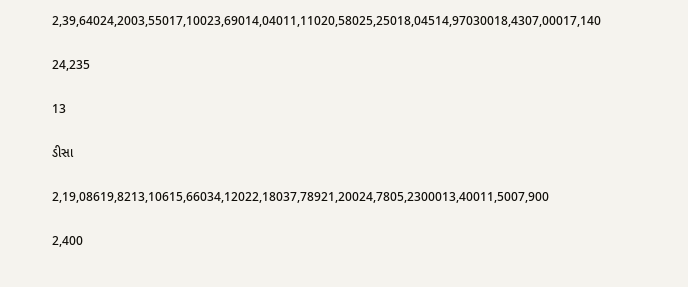2,39,64024,2003,55017,10023,69014,04011,11020,58025,25018,04514,97030018,4307,00017,140

24,235

13

ડીસા

2,19,08619,8213,10615,66034,12022,18037,78921,20024,7805,2300013,40011,5007,900

2,400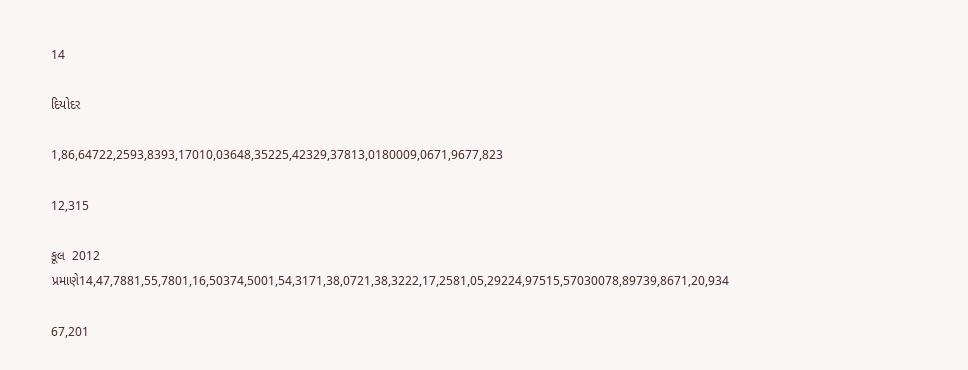14

દિયોદર

1,86,64722,2593,8393,17010,03648,35225,42329,37813,0180009,0671,9677,823

12,315

કૂલ  2012 પ્રમાણે14,47,7881,55,7801,16,50374,5001,54,3171,38,0721,38,3222,17,2581,05,29224,97515,57030078,89739,8671,20,934

67,201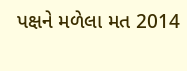પક્ષને મળેલા મત 2014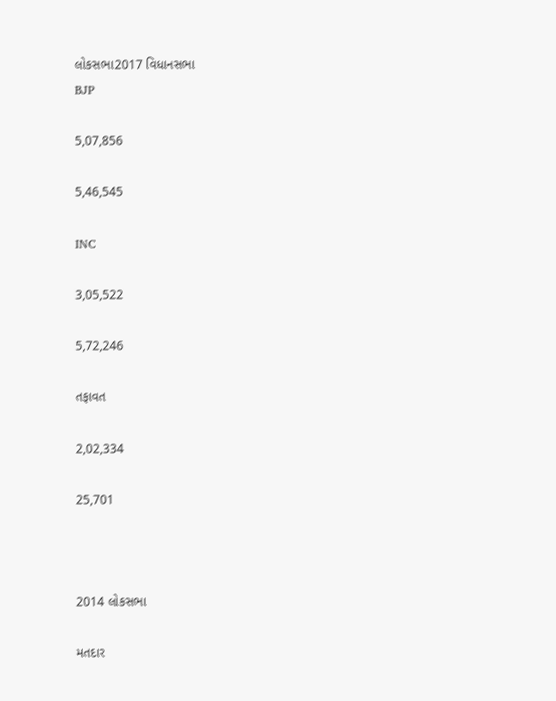લોકસભા2017 વિધાનસભા
BJP

5,07,856

5,46,545

INC

3,05,522

5,72,246

તફાવત

2,02,334

25,701



2014 લોકસભા

મતદાર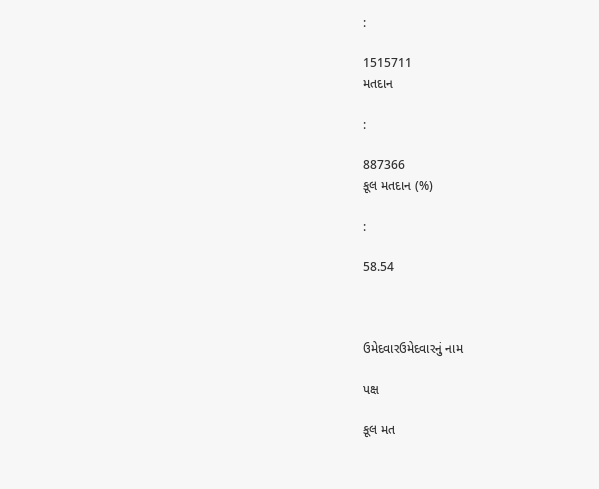:

1515711
મતદાન

:

887366
કૂલ મતદાન (%)

:

58.54



ઉમેદવારઉમેદવારનું નામ

પક્ષ

કૂલ મત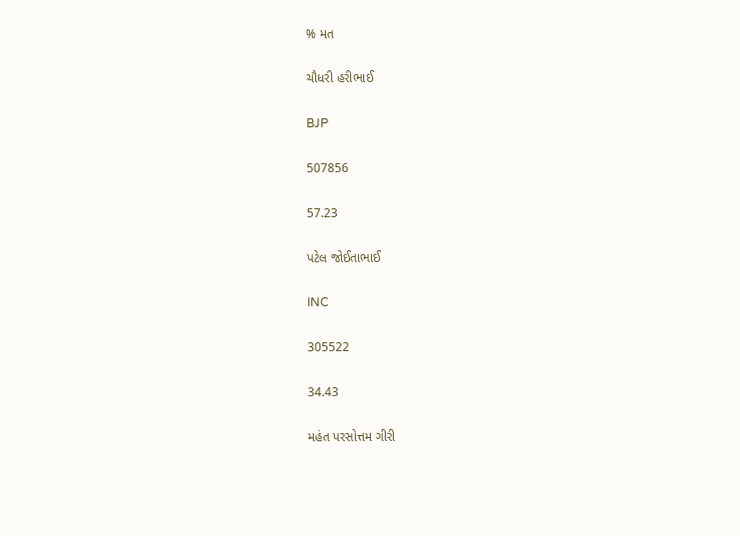% મત

ચૌધરી હરીભાઈ

BJP

507856

57.23

પટેલ જોઈતાભાઈ

INC

305522

34.43

મહંત પરસોત્તમ ગીરી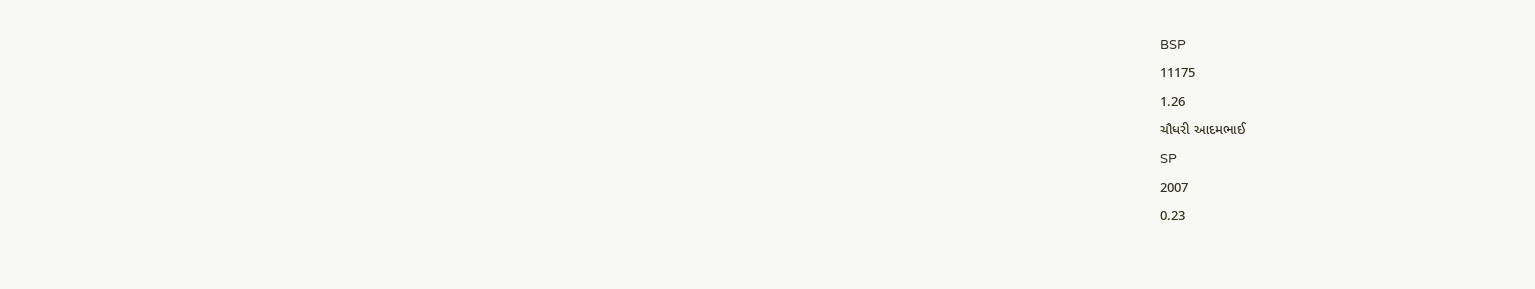BSP

11175

1.26

ચૌધરી આદમભાઈ

SP

2007

0.23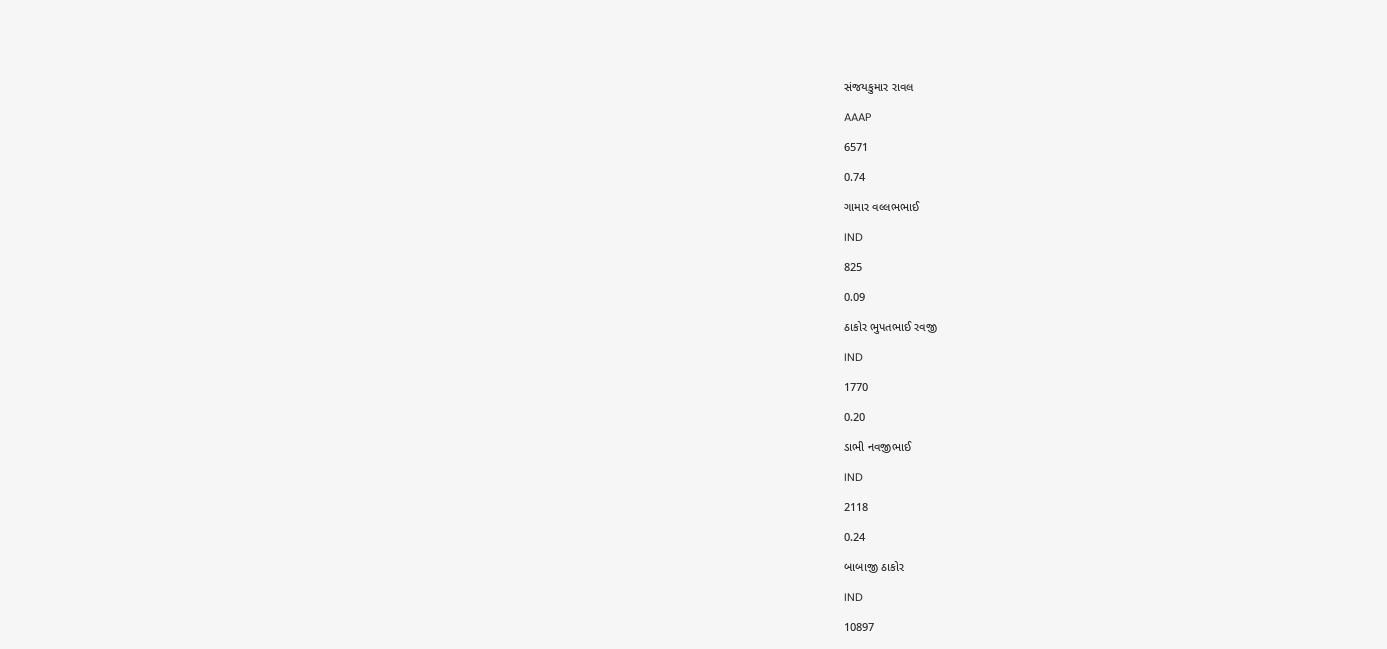સંજયકુમાર રાવલ

AAAP

6571

0.74

ગામાર વલ્લભભાઈ

IND

825

0.09

ઠાકોર ભુપતભાઈ રવજી

IND

1770

0.20

ડાભી નવજીભાઈ

IND

2118

0.24

બાબાજી ઠાકોર

IND

10897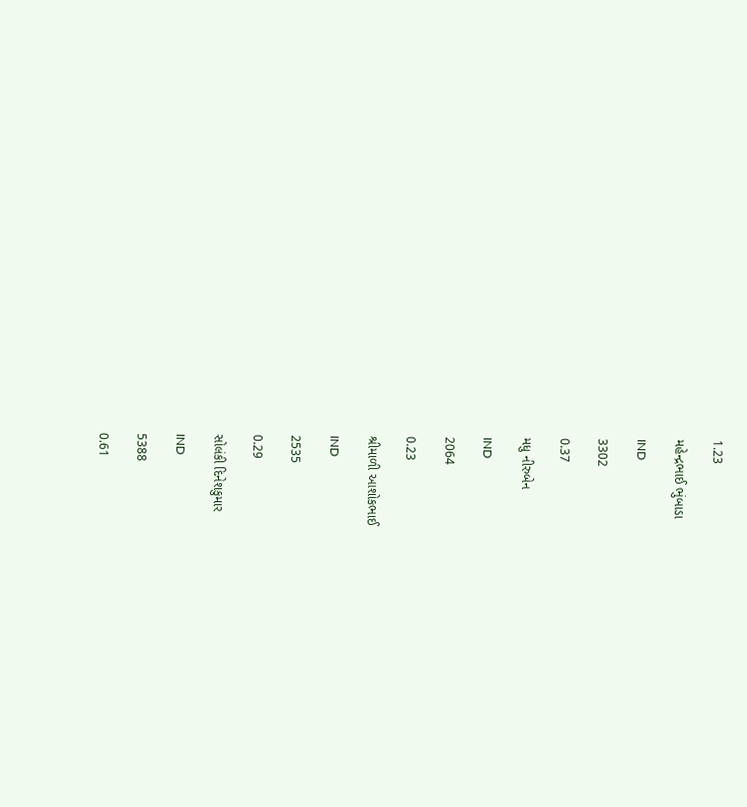1.23

મહેન્દ્રભાઈ ભુંબાડા

IND

3302

0.37

મધુ નીરુબેન

IND

2064

0.23

શ્રીમાળી આશોકભાઈ

IND

2535

0.29

સોલંકી દિનેશકુમાર

IND

5388

0.61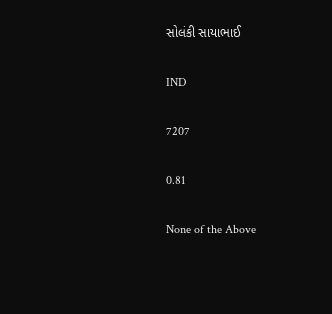સોલંકી સાયાભાઈ

IND

7207

0.81

None of the Above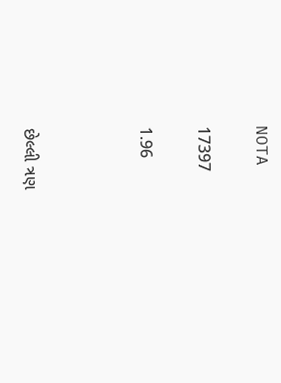NOTA

17397

1.96



છેલ્લી ત્રણ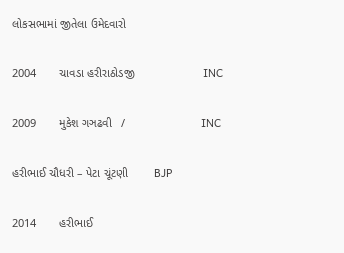લોકસભામાં જીતેલા ઉમેદવારો

2004       ચાવડા હરીરાઠોડજી                     INC

2009       મુકેશ ગઞઢવી   /                       INC

હરીભાઈ ચૌધરી – પેટા ચૂંટણી        BJP

2014       હરીભાઈ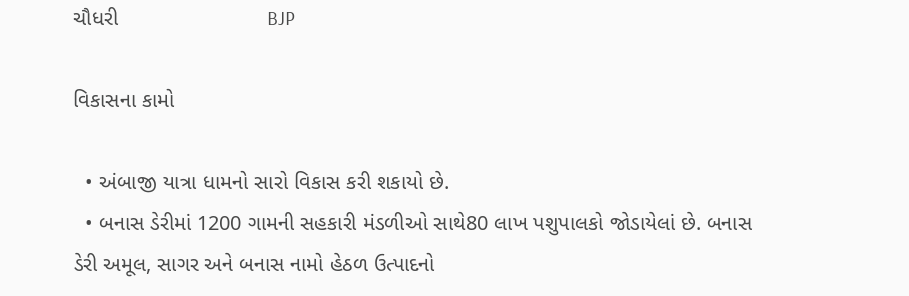ચૌધરી                         BJP

વિકાસના કામો

  • અંબાજી યાત્રા ધામનો સારો વિકાસ કરી શકાયો છે.
  • બનાસ ડેરીમાં 1200 ગામની સહકારી મંડળીઓ સાથે80 લાખ પશુપાલકો જોડાયેલાં છે. બનાસ ડેરી અમૂલ, સાગર અને બનાસ નામો હેઠળ ઉત્પાદનો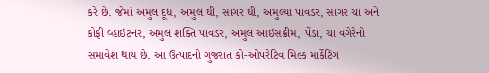કરે છે. જેમાં અમુલ દૂધ, અમુલ ઘી, સાગર ઘી, અમુલ્યા પાવડર, સાગર ચા અને કોફી વ્હાઇટનર, અમુલ શક્તિ પાવડર, અમુલ આઇસક્રીમ, પેંડા, ચા વગેરેનો સમાવેશ થાય છે. આ ઉત્પાદનો ગુજરાત કો-ઓપરેટિવ મિલ્ક માર્કેટિંગ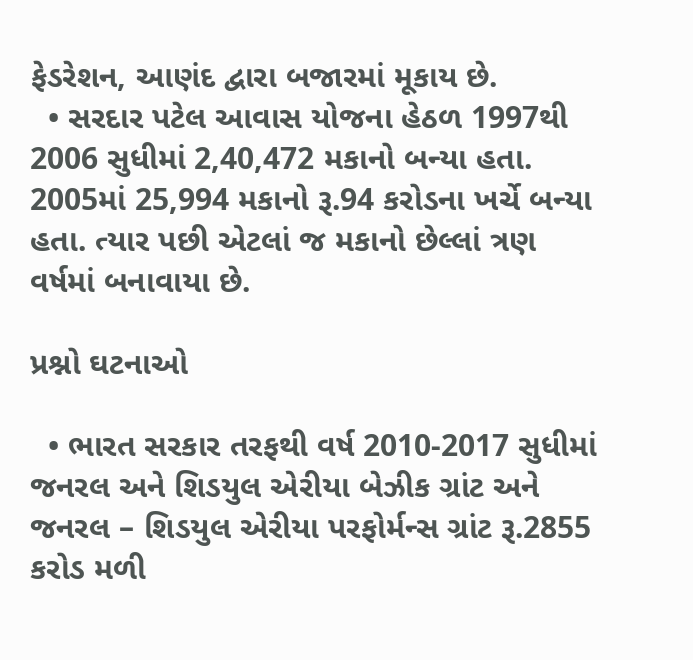ફેડરેશન, આણંદ દ્વારા બજારમાં મૂકાય છે.
  • સરદાર પટેલ આવાસ યોજના હેઠળ 1997થી 2006 સુધીમાં 2,40,472 મકાનો બન્યા હતા. 2005માં 25,994 મકાનો રૂ.94 કરોડના ખર્ચે બન્યા હતા. ત્યાર પછી એટલાં જ મકાનો છેલ્લાં ત્રણ વર્ષમાં બનાવાયા છે.

પ્રશ્નો ઘટનાઓ

  • ભારત સરકાર તરફથી વર્ષ 2010-2017 સુધીમાં જનરલ અને શિડયુલ એરીયા બેઝીક ગ્રાંટ અને જનરલ – શિડયુલ એરીયા પરફોર્મન્‍સ ગ્રાંટ રૂ.2855 કરોડ મળી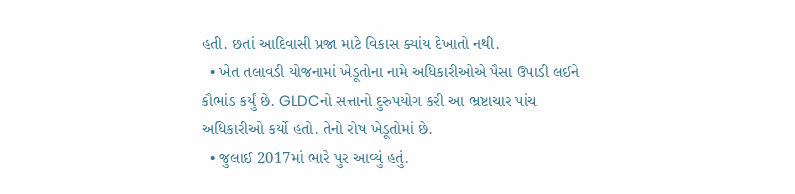હતી. છતાં આદિવાસી પ્રજા માટે વિકાસ ક્યાંય દેખાતો નથી.
  • ખેત તલાવડી યોજનામાં ખેડૂતોના નામે અધિકારીઓએ પૈસા ઉપાડી લઈને કૌભાંડ કર્યું છે. GLDCનો સત્તાનો દુરુપયોગ કરી આ ભ્રષ્ટાચાર પાંચ અધિકારીઓ કર્યો હતો. તેનો રોષ ખેડૂતોમાં છે.
  • જુલાઈ 2017માં ભારે પુર આવ્યું હતું.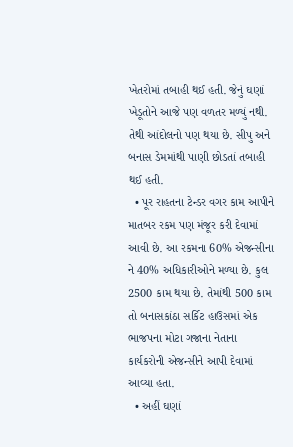ખેતરોમાં તબાહી થઈ હતી. જેનું ઘણાં ખેડૂતોને આજે પણ વળતર મળ્યું નથી. તેથી આંદોલનો પણ થયા છે. સીપુ અને બનાસ ડેમમાંથી પાણી છોડતાં તબાહી થઈ હતી.
  • પૂર રાહતના ટેન્ડર વગર કામ આપીને માતબર રકમ પણ મંજૂર કરી દેવામાં આવી છે. આ રકમના 60% એજન્સીના ને 40% અધિકારીઓને મળ્યા છે. કુલ 2500 કામ થયા છે. તેમાંથી 500 કામ તો બનાસકાંઠા સર્કિટ હાઉસમાં એક ભાજપના મોટા ગજાના નેતાના કાર્યકરોની એજન્સીને આપી દેવામાં આવ્યા હતા.
  • અહીં ઘણાં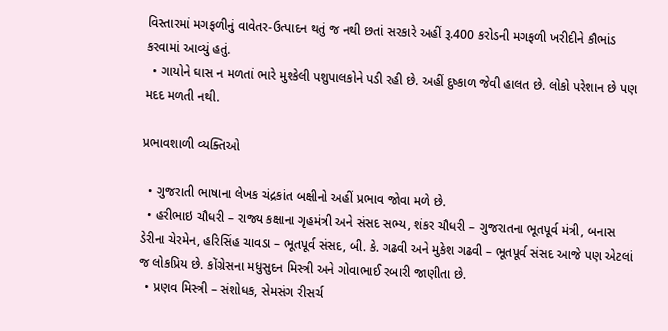વિસ્તારમાં મગફળીનું વાવેતર-ઉત્પાદન થતું જ નથી છતાં સરકારે અહીં રૂ.400 કરોડની મગફળી ખરીદીને કૌભાંડ કરવામાં આવ્યું હતું.
  • ગાયોને ઘાસ ન મળતાં ભારે મુશ્કેલી પશુપાલકોને પડી રહી છે. અહીં દુષ્કાળ જેવી હાલત છે. લોકો પરેશાન છે પણ મદદ મળતી નથી.

પ્રભાવશાળી વ્યક્તિઓ

  • ગુજરાતી ભાષાના લેખક ચંદ્રકાંત બક્ષીનો અહીં પ્રભાવ જોવા મળે છે.
  • હરીભાઇ ચૌધરી – રાજ્ય કક્ષાના ગૃહમંત્રી અને સંસદ સભ્ય, શંકર ચૌધરી – ગુજરાતના ભૂતપૂર્વ મંત્રી, બનાસ ડેરીના ચેરમેન, હરિસિંહ ચાવડા – ભૂતપૂર્વ સંસદ, બી. કે. ગઢવી અને મુકેશ ગઢવી – ભૂતપૂર્વ સંસદ આજે પણ એટલાં જ લોકપ્રિય છે. કોંગ્રેસના મધુસુદન મિસ્ત્રી અને ગોવાભાઈ રબારી જાણીતા છે.
  • પ્રણવ મિસ્ત્રી – સંશોધક, સેમસંગ રીસર્ચ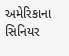અમેરિકાના સિનિયર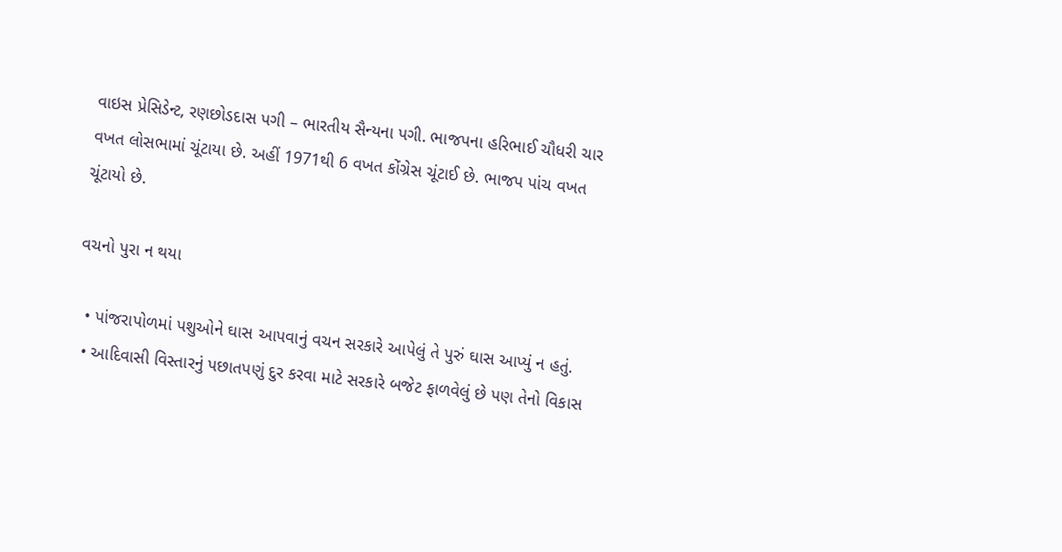વાઇસ પ્રેસિડેન્ટ, રણછોડદાસ પગી – ભારતીય સૈન્યના પગી. ભાજપના હરિભાઈ ચૌધરી ચાર વખત લોસભામાં ચૂંટાયા છે. અહીં 1971થી 6 વખત કોંગ્રેસ ચૂંટાઈ છે. ભાજપ પાંચ વખત ચૂંટાયો છે.

વચનો પુરા ન થયા

  • પાંજરાપોળમાં પશુઓને ઘાસ આપવાનું વચન સરકારે આપેલું તે પુરું ઘાસ આપ્યું ન હતું.
  • આદિવાસી વિસ્‍તારનું પછાતપણું દુર કરવા માટે સરકારે બજેટ ફાળવેલું છે પણ તેનો વિકાસ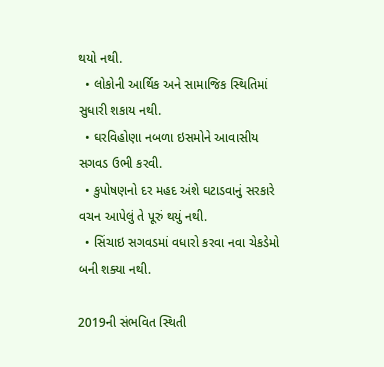થયો નથી.
  • લોકોની આર્થિક અને સામાજિક સ્‍થિતિમાં સુધારી શકાય નથી.
  • ઘરવિહોણા નબળા ઇસમોને આવાસીય સગવડ ઉભી કરવી.
  • કુપોષણનો દર મહદ અંશે ઘટાડવાનું સરકારે વચન આપેલું તે પૂરું થયું નથી.
  • સિંચાઇ સગવડમાં વધારો કરવા નવા ચેકડેમો બની શક્યા નથી.

2019ની સંભવિત સ્થિતી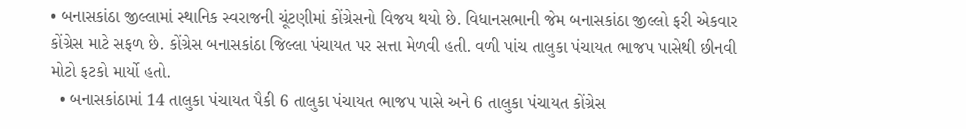• બનાસકાંઠા જીલ્લામાં સ્થાનિક સ્વરાજની ચૂંટણીમાં કોંગ્રેસનો વિજય થયો છે. વિધાનસભાની જેમ બનાસકાંઠા જીલ્લો ફરી એકવાર કોંગ્રેસ માટે સફળ છે. કોંગ્રેસ બનાસકાંઠા જિલ્લા પંચાયત પર સત્તા મેળવી હતી. વળી પાંચ તાલુકા પંચાયત ભાજપ પાસેથી છીનવી મોટો ફટકો માર્યો હતો.
  • બનાસકાંઠામાં 14 તાલુકા પંચાયત પૈકી 6 તાલુકા પંચાયત ભાજપ પાસે અને 6 તાલુકા પંચાયત કોંગ્રેસ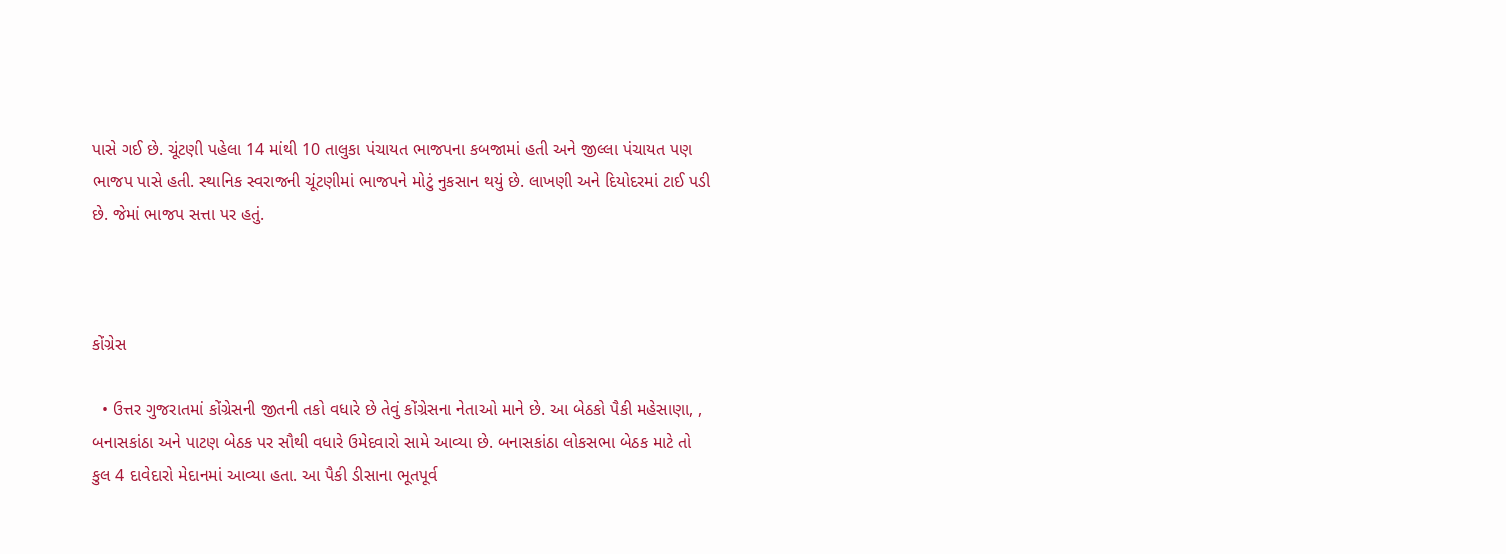પાસે ગઈ છે. ચૂંટણી પહેલા 14 માંથી 10 તાલુકા પંચાયત ભાજપના કબજામાં હતી અને જીલ્લા પંચાયત પણ ભાજપ પાસે હતી. સ્થાનિક સ્વરાજની ચૂંટણીમાં ભાજપને મોટું નુકસાન થયું છે. લાખણી અને દિયોદરમાં ટાઈ પડી છે. જેમાં ભાજપ સત્તા પર હતું.



કોંગ્રેસ

  • ઉત્તર ગુજરાતમાં કોંગ્રેસની જીતની તકો વધારે છે તેવું કોંગ્રેસના નેતાઓ માને છે. આ બેઠકો પૈકી મહેસાણા, , બનાસકાંઠા અને પાટણ બેઠક પર સૌથી વધારે ઉમેદવારો સામે આવ્યા છે. બનાસકાંઠા લોકસભા બેઠક માટે તો કુલ 4 દાવેદારો મેદાનમાં આવ્યા હતા. આ પૈકી ડીસાના ભૂતપૂર્વ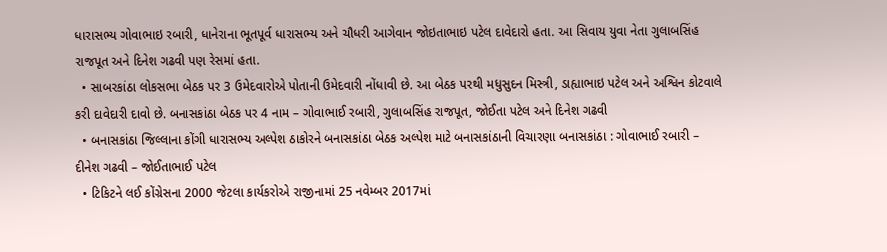ધારાસભ્ય ગોવાભાઇ રબારી, ધાનેરાના ભૂતપૂર્વ ધારાસભ્ય અને ચૌધરી આગેવાન જોઇતાભાઇ પટેલ દાવેદારો હતા. આ સિવાય યુવા નેતા ગુલાબસિંહ રાજપૂત અને દિનેશ ગઢવી પણ રેસમાં હતા.
  • સાબરકાંઠા લોકસભા બેઠક પર 3 ઉમેદવારોએ પોતાની ઉમેદવારી નોંધાવી છે. આ બેઠક પરથી મધુસુદન મિસ્ત્રી, ડાહ્યાભાઇ પટેલ અને અશ્વિન કોટવાલે કરી દાવેદારી દાવો છે. બનાસકાંઠા બેઠક પર 4 નામ – ગોવાભાઈ રબારી, ગુલાબસિંહ રાજપૂત, જોઈતા પટેલ અને દિનેશ ગઢવી
  • બનાસકાંઠા જિલ્લાના કોંગી ધારાસભ્ય અલ્પેશ ઠાકોરને બનાસકાંઠા બેઠક અલ્પેશ માટે બનાસકાંઠાની વિચારણા બનાસકાંઠા : ગોવાભાઈ રબારી – દીનેશ ગઢવી – જોઈતાભાઈ પટેલ
  • ટિકિટને લઈ કોંગ્રેસના 2000 જેટલા કાર્યકરોએ રાજીનામાં 25 નવેમ્બર 2017માં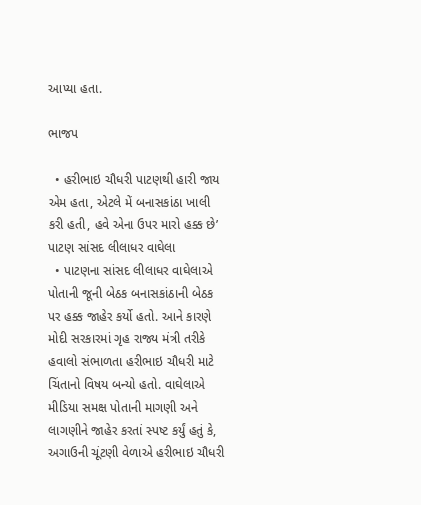આપ્યા હતા.

ભાજપ

  • હરીભાઇ ચૌધરી પાટણથી હારી જાય એમ હતા, એટલે મેં બનાસકાંઠા ખાલી કરી હતી, હવે એના ઉપર મારો હક્ક છે’ પાટણ સાંસદ લીલાધર વાઘેલા
  • પાટણના સાંસદ લીલાધર વાઘેલાએ પોતાની જૂની બેઠક બનાસકાંઠાની બેઠક પર હક્ક જાહેર કર્યો હતો. આને કારણે મોદી સરકારમાં ગૃહ રાજ્ય મંત્રી તરીકે હવાલો સંભાળતા હરીભાઇ ચૌધરી માટે ચિંતાનો વિષય બન્યો હતો. વાઘેલાએ મીડિયા સમક્ષ પોતાની માગણી અને લાગણીને જાહેર કરતાં સ્પષ્ટ કર્યું હતું કે, અગાઉની ચૂંટણી વેળાએ હરીભાઇ ચૌધરી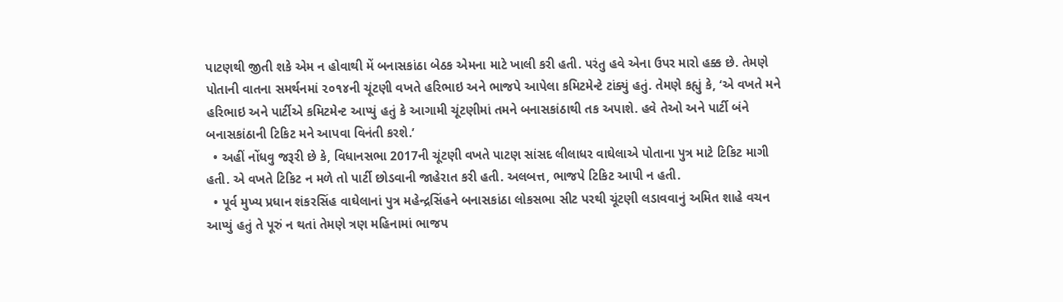પાટણથી જીતી શકે એમ ન હોવાથી મેં બનાસકાંઠા બેઠક એમના માટે ખાલી કરી હતી. પરંતુ હવે એના ઉપર મારો હક્ક છે. તેમણે પોતાની વાતના સમર્થનમાં ૨૦૧૪ની ચૂંટણી વખતે હરિભાઇ અને ભાજપે આપેલા કમિટમેન્ટે ટાંક્યું હતું. તેમણે કહ્યું કે, ‘એ વખતે મને હરિભાઇ અને પાર્ટીએ કમિટમેન્ટ આપ્યું હતું કે આગામી ચૂંટણીમાં તમને બનાસકાંઠાથી તક અપાશે. હવે તેઓ અને પાર્ટી બંને બનાસકાંઠાની ટિકિટ મને આપવા વિનંતી કરશે.’
  • અહીં નોંધવુ જરૂરી છે કે, વિધાનસભા 2017ની ચૂંટણી વખતે પાટણ સાંસદ લીલાધર વાઘેલાએ પોતાના પુત્ર માટે ટિકિટ માગી હતી. એ વખતે ટિકિટ ન મળે તો પાર્ટી છોડવાની જાહેરાત કરી હતી. અલબત્ત, ભાજપે ટિકિટ આપી ન હતી.
  • પૂર્વ મુખ્ય પ્રધાન શંકરસિંહ વાઘેલાનાં પુત્ર મહેન્દ્રસિંહને બનાસકાંઠા લોકસભા સીટ પરથી ચૂંટણી લડાવવાનું અમિત શાહે વચન આપ્યું હતું તે પૂરું ન થતાં તેમણે ત્રણ મહિનામાં ભાજપ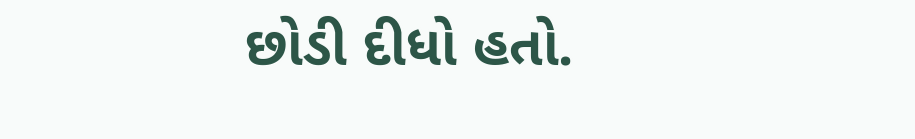છોડી દીધો હતો.